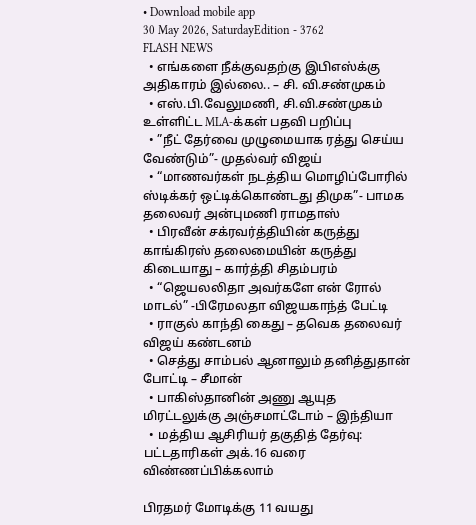• Download mobile app
30 May 2026, SaturdayEdition - 3762
FLASH NEWS
  • எங்களை நீக்குவதற்கு இபிஎஸ்க்கு அதிகாரம் இல்லை.. – சி. வி.சண்முகம்
  • எஸ்.பி.வேலுமணி, சி.வி.சண்முகம் உள்ளிட்ட MLA-க்கள் பதவி பறிப்பு
  • ”நீட் தேர்வை முழுமையாக ரத்து செய்ய வேண்டும்”- முதல்வர் விஜய்
  • “மாணவர்கள் நடத்திய மொழிப்போரில் ஸ்டிக்கர் ஒட்டிக்கொண்டது திமுக”- பாமக தலைவர் அன்புமணி ராமதாஸ்
  • பிரவீன் சக்ரவர்த்தியின் கருத்து காங்கிரஸ் தலைமையின் கருத்து கிடையாது – கார்த்தி சிதம்பரம்
  • “ஜெயலலிதா அவர்களே என் ரோல் மாடல்” -பிரேமலதா விஜயகாந்த் பேட்டி
  • ராகுல் காந்தி கைது – தவெக தலைவர் விஜய் கண்டனம்
  • செத்து சாம்பல் ஆனாலும் தனித்துதான் போட்டி – சீமான்
  • பாகிஸ்தானின் அணு ஆயுத மிரட்டலுக்கு அஞ்சமாட்டோம் – இந்தியா
  • மத்திய ஆசிரியர் தகுதித் தேர்வு: பட்டதாரிகள் அக்.16 வரை விண்ணப்பிக்கலாம்

பிரதமர் மோடிக்கு 11 வயது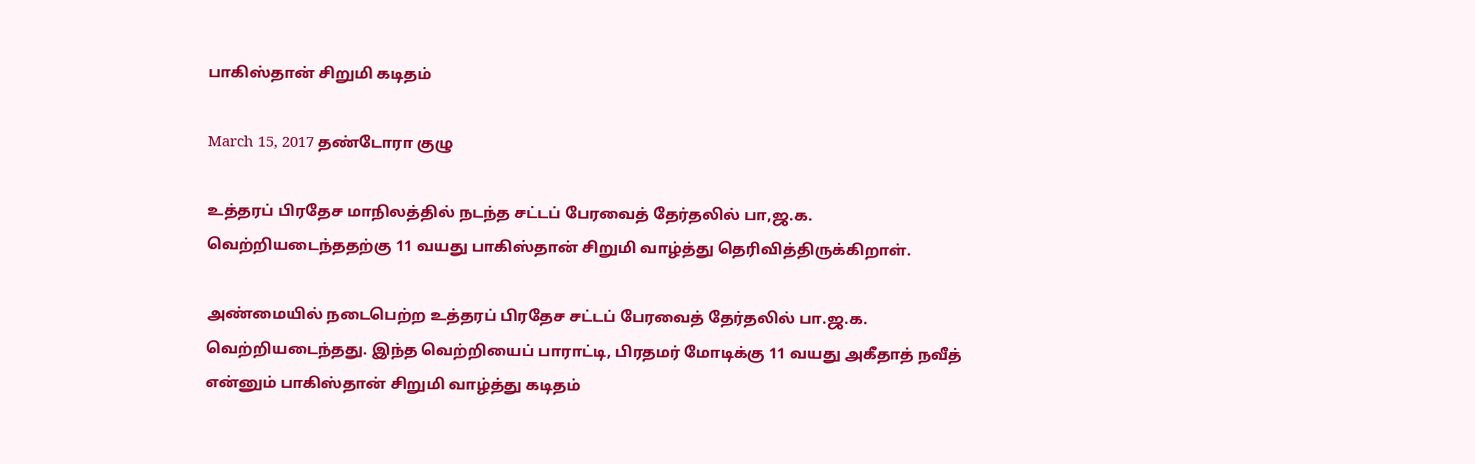பாகிஸ்தான் சிறுமி கடிதம்

March 15, 2017 தண்டோரா குழு

உத்தரப் பிரதேச மாநிலத்தில் நடந்த சட்டப் பேரவைத் தேர்தலில் பா,ஜ.க. வெற்றியடைந்ததற்கு 11 வயது பாகிஸ்தான் சிறுமி வாழ்த்து தெரிவித்திருக்கிறாள்.

அண்மையில் நடைபெற்ற உத்தரப் பிரதேச சட்டப் பேரவைத் தேர்தலில் பா.ஜ.க. வெற்றியடைந்தது. இந்த வெற்றியைப் பாராட்டி, பிரதமர் மோடிக்கு 11 வயது அகீதாத் நவீத் என்னும் பாகிஸ்தான் சிறுமி வாழ்த்து கடிதம்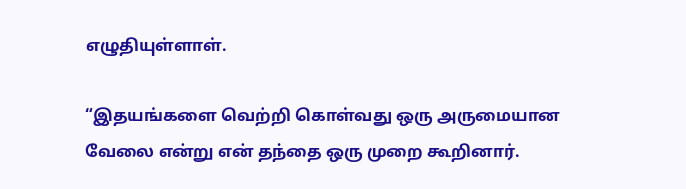எழுதியுள்ளாள்.

“இதயங்களை வெற்றி கொள்வது ஒரு அருமையான வேலை என்று என் தந்தை ஒரு முறை கூறினார்.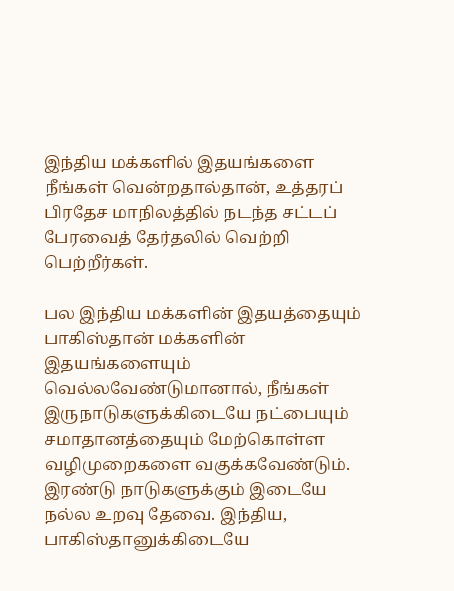இந்திய மக்களில் இதயங்களை நீங்கள் வென்றதால்தான், உத்தரப் பிரதேச மாநிலத்தில் நடந்த சட்டப் பேரவைத் தேர்தலில் வெற்றி பெற்றீர்கள்.

பல இந்திய மக்களின் இதயத்தையும் பாகிஸ்தான் மக்களின் இதயங்களையும் வெல்லவேண்டுமானால், நீங்கள் இருநாடுகளுக்கிடையே நட்பையும் சமாதானத்தையும் மேற்கொள்ள வழிமுறைகளை வகுக்கவேண்டும். இரண்டு நாடுகளுக்கும் இடையே நல்ல உறவு தேவை. இந்திய, பாகிஸ்தானுக்கிடையே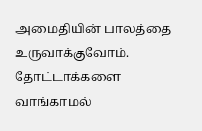அமைதியின் பாலத்தை உருவாக்குவோம். தோட்டாக்களை வாங்காமல்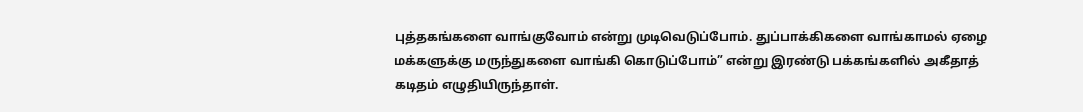புத்தகங்களை வாங்குவோம் என்று முடிவெடுப்போம். துப்பாக்கிகளை வாங்காமல் ஏழை மக்களுக்கு மருந்துகளை வாங்கி கொடுப்போம்” என்று இரண்டு பக்கங்களில் அகீதாத் கடிதம் எழுதியிருந்தாள்.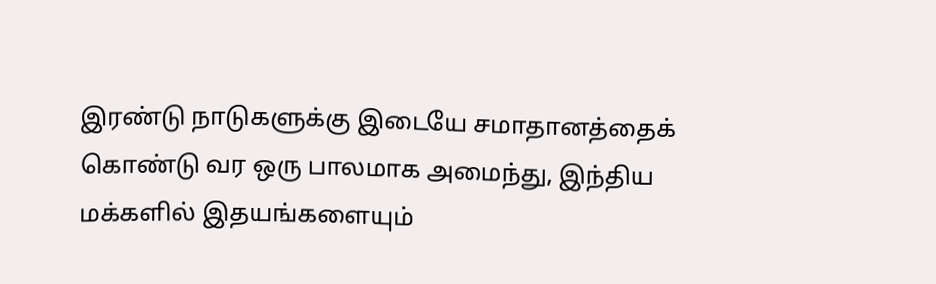இரண்டு நாடுகளுக்கு இடையே சமாதானத்தைக் கொண்டு வர ஒரு பாலமாக அமைந்து, இந்திய மக்களில் இதயங்களையும்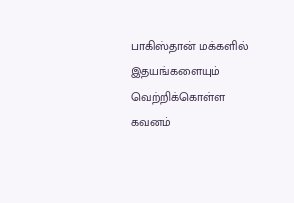பாகிஸ்தான் மக்களில் இதயங்களையும் வெற்றிக்கொள்ள கவனம்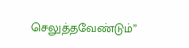செலுத்தவேண்டும்”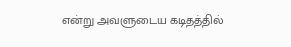என்று அவளுடைய கடிதத்தில்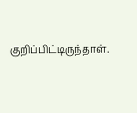குறிப்பிட்டிருந்தாள்.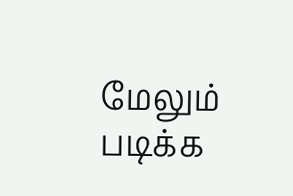மேலும் படிக்க